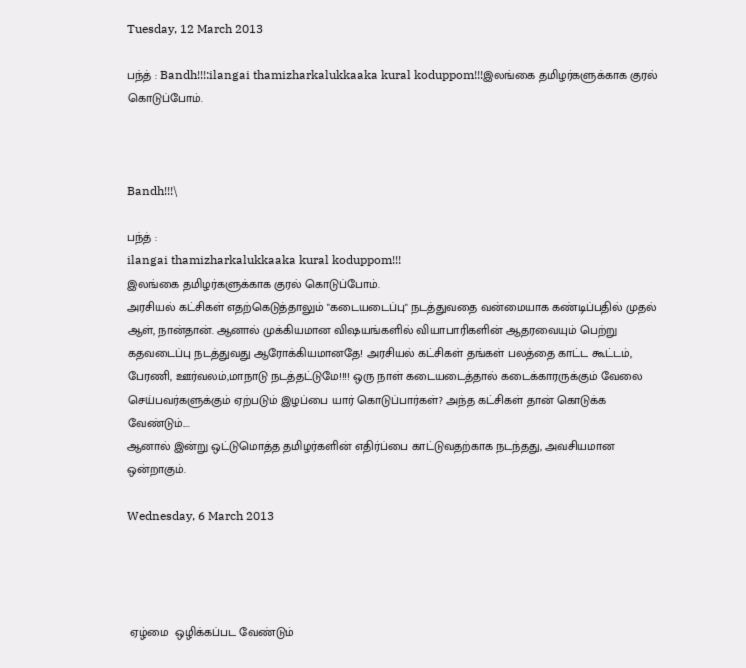Tuesday, 12 March 2013

பந்த் : Bandh!!!:ilangai thamizharkalukkaaka kural koduppom!!!இலங்கை தமிழர்களுக்காக குரல் கொடுப்போம்.



Bandh!!!\

பந்த் :
ilangai thamizharkalukkaaka kural koduppom!!!
இலங்கை தமிழர்களுக்காக குரல் கொடுப்போம்.
அரசியல் கட்சிகள் எதற்கெடுத்தாலும் "கடையடைப்பு" நடத்துவதை வன்மையாக கண்டிப்பதில் முதல் ஆள், நான்தான். ஆனால் முக்கியமான விஷயங்களில் வியாபாரிகளின் ஆதரவையும் பெற்று கதவடைப்பு நடத்துவது ஆரோக்கியமானதே! அரசியல் கட்சிகள் தங்கள் பலத்தை காட்ட கூட்டம், பேரணி, ஊர்வலம்,மாநாடு நடத்தட்டுமே!!!! ஒரு நாள் கடையடைத்தால் கடைக்காரருக்கும் வேலை செய்பவர்களுக்கும் ஏற்படும் இழப்பை யார் கொடுப்பார்கள்? அந்த கட்சிகள் தான் கொடுக்க வேண்டும்....
ஆனால் இன்று ஒட்டுமொத்த தமிழர்களின் எதிர்ப்பை காட்டுவதற்காக நடந்தது, அவசியமான ஒன்றாகும்.

Wednesday, 6 March 2013




 ஏழ்மை  ஒழிக்கப்பட வேண்டும்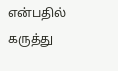என்பதில் கருத்து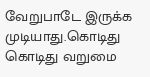வேறுபாடே இருக்க முடியாது.கொடிது கொடிது வறுமை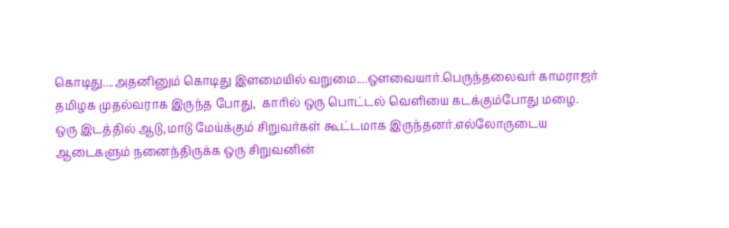கொடிது....அதனினும் கொடிது இளமையில் வறுமை....ஔவையார்.பெருந்தலைவர் காமராஜர் தமிழக முதல்வராக இருந்த போது,  காரில் ஒரு பொட்டல் வெளியை கடக்கும்போது மழை. ஒரு இடத்தில் ஆடு,மாடு மேய்க்கும் சிறுவர்கள் கூட்டமாக இருந்தனர்.எல்லோருடைய ஆடைகளும் நனைந்திருக்க ஒரு சிறுவனின்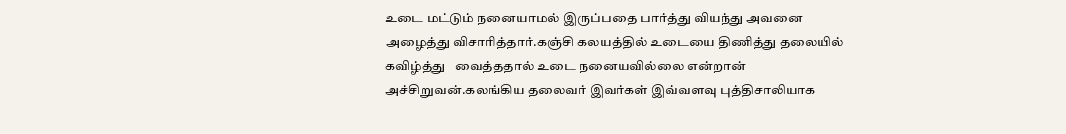உடை மட்டும் நனையாமல் இருப்பதை பார்த்து வியந்து அவனை அழைத்து விசாரித்தார்.கஞ்சி கலயத்தில் உடையை திணித்து தலையில் கவிழ்த்து   வைத்ததால் உடை நனையவில்லை என்றான் அச்சிறுவன்.கலங்கிய தலைவர் இவர்கள் இவ்வளவு புத்திசாலியாக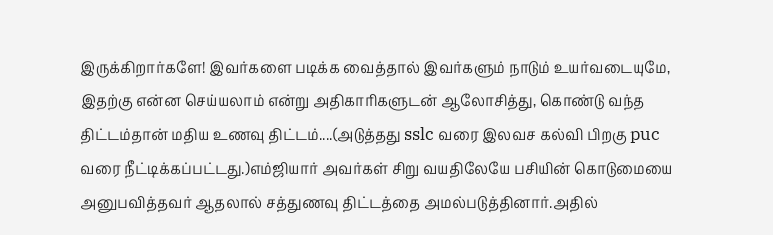இருக்கிறார்களே! இவர்களை படிக்க வைத்தால் இவர்களும் நாடும் உயர்வடையுமே, இதற்கு என்ன செய்யலாம் என்று அதிகாரிகளுடன் ஆலோசித்து, கொண்டு வந்த திட்டம்தான் மதிய உணவு திட்டம்....(அடுத்தது sslc வரை இலவச கல்வி பிறகு puc வரை நீட்டிக்கப்பட்டது.)எம்ஜியார் அவர்கள் சிறு வயதிலேயே பசியின் கொடுமையை அனுபவித்தவர் ஆதலால் சத்துணவு திட்டத்தை அமல்படுத்தினார்.அதில்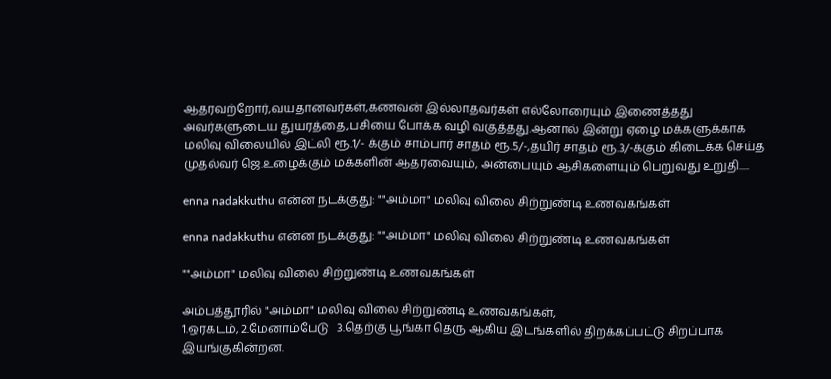ஆதரவற்றோர்,வயதானவர்கள்,கணவன் இல்லாதவர்கள் எல்லோரையும் இணைத்தது
அவர்களுடைய துயரத்தை,பசியை போக்க வழி வகுத்தது.ஆனால் இன்று ஏழை மக்களுக்காக மலிவு விலையில் இட்லி ரூ.1/- க்கும் சாம்பார் சாதம் ரூ.5/-,தயிர் சாதம் ரூ.3/-க்கும் கிடைக்க செய்த முதல்வர் ஜெ.உழைக்கும் மக்களின் ஆதரவையும், அன்பையும் ஆசிகளையும் பெறுவது உறுதி.....

enna nadakkuthu என்ன நடக்குது: ""அம்மா" மலிவு விலை சிற்றுண்டி உணவகங்கள்

enna nadakkuthu என்ன நடக்குது: ""அம்மா" மலிவு விலை சிற்றுண்டி உணவகங்கள்

""அம்மா" மலிவு விலை சிற்றுண்டி உணவகங்கள்

அம்பத்தூரில் "அம்மா" மலிவு விலை சிற்றுண்டி உணவகங்கள்,
1.ஒரகடம், 2.மேனாம்பேடு   3.தெற்கு பூங்கா தெரு ஆகிய இடங்களில் திறக்கப்பட்டு சிறப்பாக இயங்குகின்றன.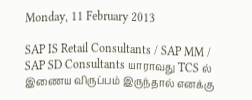Monday, 11 February 2013

SAP IS Retail Consultants / SAP MM / SAP SD Consultants யாராவது TCS ல் இணைய விருப்பம் இருந்தால் எனக்கு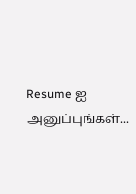Resume ஐ அனுப்புங்கள்...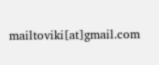mailtoviki[at]gmail.com